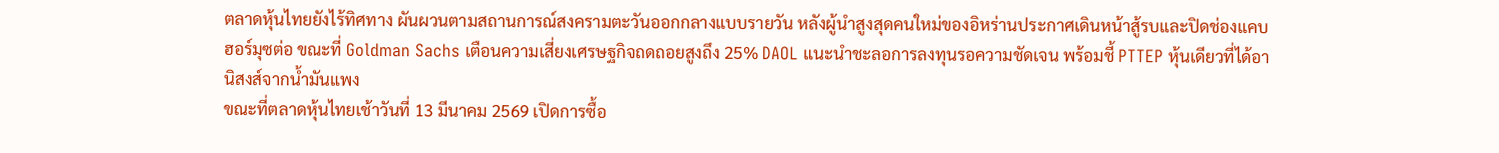ตลาดหุ้นไทยยังไร้ทิศทาง ผันผวนตามสถานการณ์สงครามตะวันออกกลางแบบรายวัน หลังผู้นำสูงสุดคนใหม่ของอิหร่านประกาศเดินหน้าสู้รบและปิดช่องแคบฮอร์มุซต่อ ขณะที่ Goldman Sachs เตือนความเสี่ยงเศรษฐกิจถดถอยสูงถึง 25% DAOL แนะนำชะลอการลงทุนรอความชัดเจน พร้อมชี้ PTTEP หุ้นเดียวที่ได้อานิสงส์จากน้ำมันแพง
ขณะที่ตลาดหุ้นไทยเช้าวันที่ 13 มีนาคม 2569 เปิดการซื้อ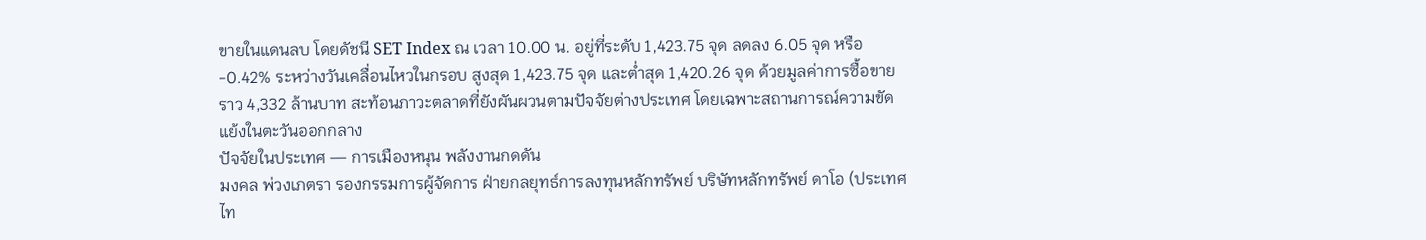ขายในแดนลบ โดยดัชนี SET Index ณ เวลา 10.00 น. อยู่ที่ระดับ 1,423.75 จุด ลดลง 6.05 จุด หรือ -0.42% ระหว่างวันเคลื่อนไหวในกรอบ สูงสุด 1,423.75 จุด และต่ำสุด 1,420.26 จุด ด้วยมูลค่าการซื้อขายราว 4,332 ล้านบาท สะท้อนภาวะตลาดที่ยังผันผวนตามปัจจัยต่างประเทศ โดยเฉพาะสถานการณ์ความขัดแย้งในตะวันออกกลาง
ปัจจัยในประเทศ — การเมืองหนุน พลังงานกดดัน
มงคล พ่วงเภตรา รองกรรมการผู้จัดการ ฝ่ายกลยุทธ์การลงทุนหลักทรัพย์ บริษัทหลักทรัพย์ ดาโอ (ประเทศไท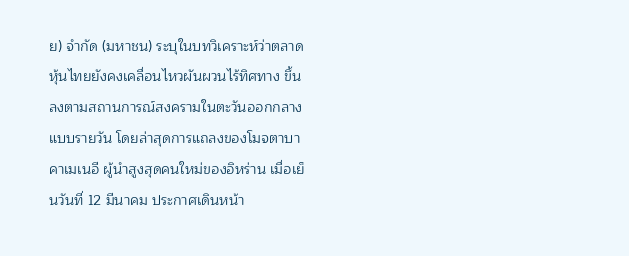ย) จำกัด (มหาชน) ระบุในบทวิเคราะห์ว่าตลาดหุ้นไทยยังคงเคลื่อนไหวผันผวนไร้ทิศทาง ขึ้นลงตามสถานการณ์สงครามในตะวันออกกลางแบบรายวัน โดยล่าสุดการแถลงของโมจตาบา คาเมเนอี ผู้นำสูงสุดคนใหม่ของอิหร่าน เมื่อเย็นวันที่ 12 มีนาคม ประกาศเดินหน้า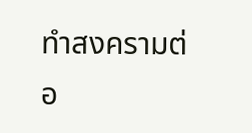ทำสงครามต่อ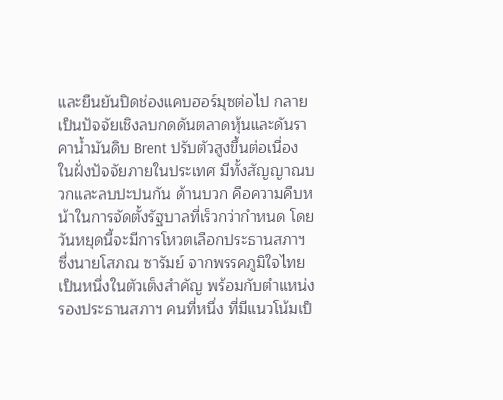และยืนยันปิดช่องแคบฮอร์มุซต่อไป กลายเป็นปัจจัยเชิงลบกดดันตลาดหุ้นและดันราคาน้ำมันดิบ Brent ปรับตัวสูงขึ้นต่อเนื่อง
ในฝั่งปัจจัยภายในประเทศ มีทั้งสัญญาณบวกและลบปะปนกัน ด้านบวก คือความคืบหน้าในการจัดตั้งรัฐบาลที่เร็วกว่ากำหนด โดยวันหยุดนี้จะมีการโหวตเลือกประธานสภาฯ ซึ่งนายโสภณ ซารัมย์ จากพรรคภูมิใจไทย เป็นหนึ่งในตัวเต็งสำคัญ พร้อมกับตำแหน่งรองประธานสภาฯ คนที่หนึ่ง ที่มีแนวโน้มเป็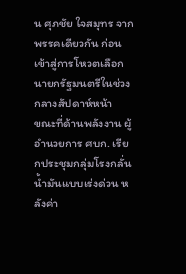น ศุภชัย ใจสมุทร จากพรรคเดียวกัน ก่อนเข้าสู่การโหวตเลือกนายกรัฐมนตรีในช่วงกลางสัปดาห์หน้า
ขณะที่ด้านพลังงาน ผู้อำนวยการ ศบก. เรียกประชุมกลุ่มโรงกลั่นน้ำมันแบบเร่งด่วน หลังค่า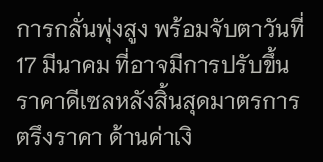การกลั่นพุ่งสูง พร้อมจับตาวันที่ 17 มีนาคม ที่อาจมีการปรับขึ้นราคาดีเซลหลังสิ้นสุดมาตรการตรึงราคา ด้านค่าเงิ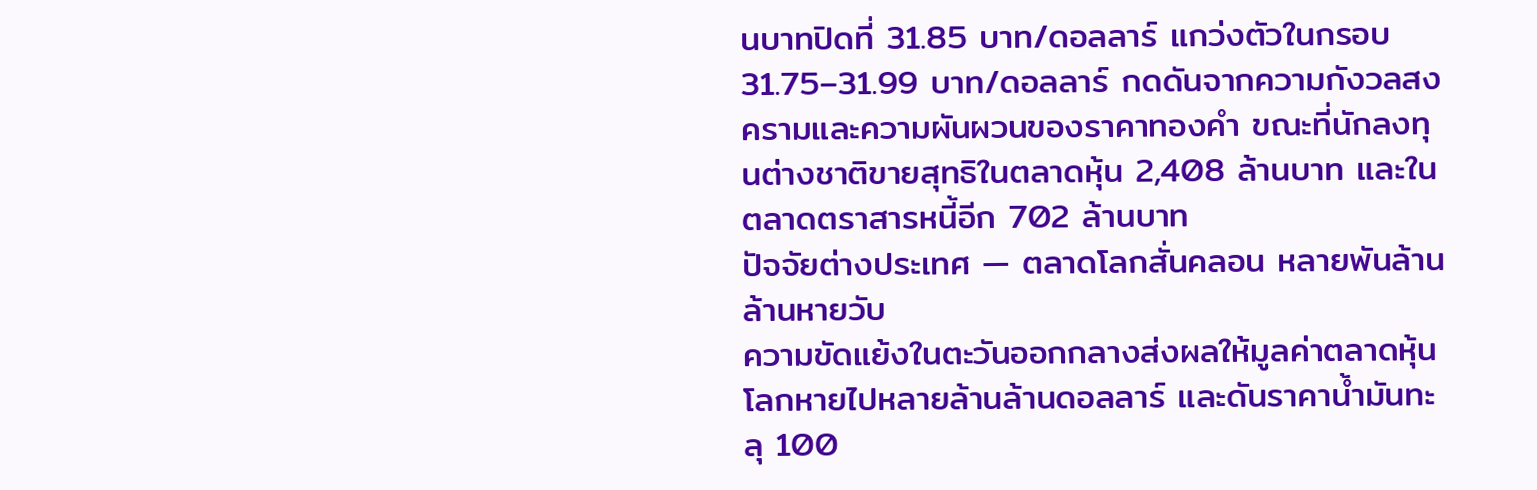นบาทปิดที่ 31.85 บาท/ดอลลาร์ แกว่งตัวในกรอบ 31.75–31.99 บาท/ดอลลาร์ กดดันจากความกังวลสงครามและความผันผวนของราคาทองคำ ขณะที่นักลงทุนต่างชาติขายสุทธิในตลาดหุ้น 2,408 ล้านบาท และในตลาดตราสารหนี้อีก 702 ล้านบาท
ปัจจัยต่างประเทศ — ตลาดโลกสั่นคลอน หลายพันล้านล้านหายวับ
ความขัดแย้งในตะวันออกกลางส่งผลให้มูลค่าตลาดหุ้นโลกหายไปหลายล้านล้านดอลลาร์ และดันราคาน้ำมันทะลุ 100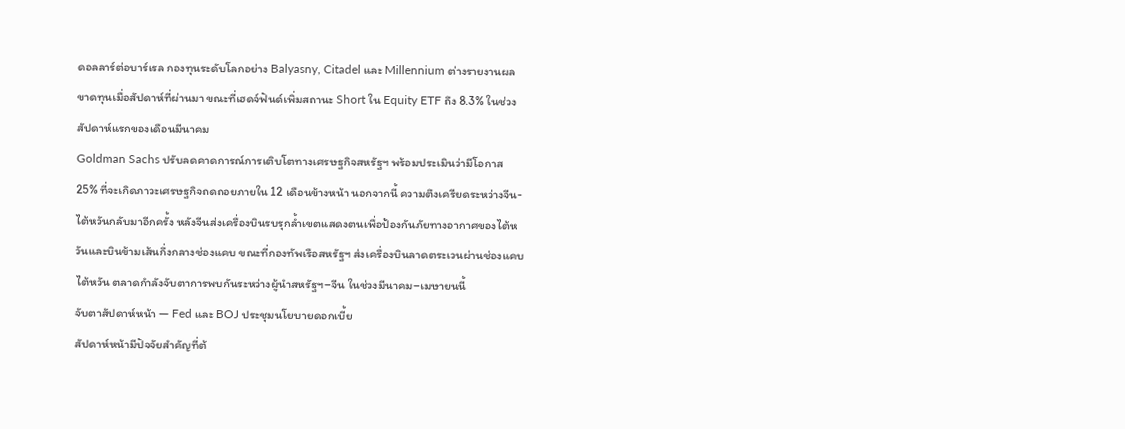ดอลลาร์ต่อบาร์เรล กองทุนระดับโลกอย่าง Balyasny, Citadel และ Millennium ต่างรายงานผลขาดทุนเมื่อสัปดาห์ที่ผ่านมา ขณะที่เฮดจ์ฟันด์เพิ่มสถานะ Short ใน Equity ETF ถึง 8.3% ในช่วงสัปดาห์แรกของเดือนมีนาคม
Goldman Sachs ปรับลดคาดการณ์การเติบโตทางเศรษฐกิจสหรัฐฯ พร้อมประเมินว่ามีโอกาส 25% ที่จะเกิดภาวะเศรษฐกิจถดถอยภายใน 12 เดือนข้างหน้า นอกจากนี้ ความตึงเครียดระหว่างจีน-ไต้หวันกลับมาอีกครั้ง หลังจีนส่งเครื่องบินรบรุกล้ำเขตแสดงตนเพื่อป้องกันภัยทางอากาศของไต้หวันและบินข้ามเส้นกึ่งกลางช่องแคบ ขณะที่กองทัพเรือสหรัฐฯ ส่งเครื่องบินลาดตระเวนผ่านช่องแคบไต้หวัน ตลาดกำลังจับตาการพบกันระหว่างผู้นำสหรัฐฯ–จีน ในช่วงมีนาคม–เมษายนนี้
จับตาสัปดาห์หน้า — Fed และ BOJ ประชุมนโยบายดอกเบี้ย
สัปดาห์หน้ามีปัจจัยสำคัญที่ต้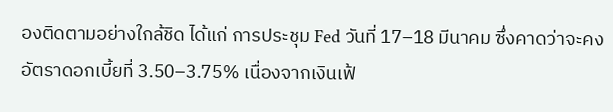องติดตามอย่างใกล้ชิด ได้แก่ การประชุม Fed วันที่ 17–18 มีนาคม ซึ่งคาดว่าจะคงอัตราดอกเบี้ยที่ 3.50–3.75% เนื่องจากเงินเฟ้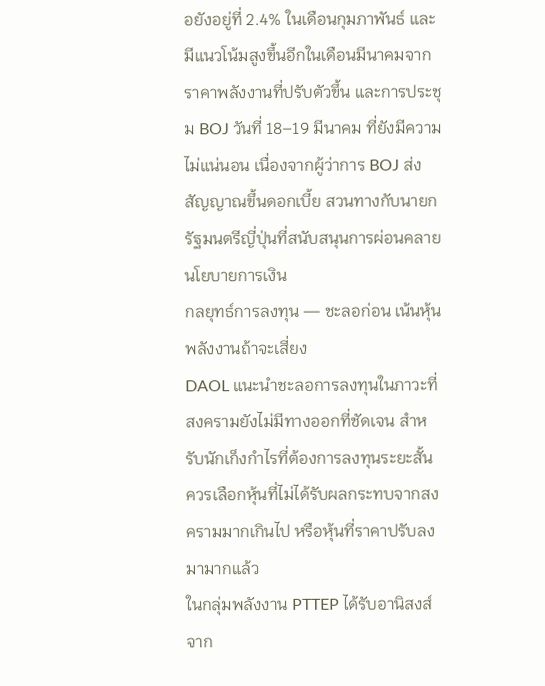อยังอยู่ที่ 2.4% ในเดือนกุมภาพันธ์ และมีแนวโน้มสูงขึ้นอีกในเดือนมีนาคมจากราคาพลังงานที่ปรับตัวขึ้น และการประชุม BOJ วันที่ 18–19 มีนาคม ที่ยังมีความไม่แน่นอน เนื่องจากผู้ว่าการ BOJ ส่งสัญญาณขึ้นดอกเบี้ย สวนทางกับนายกรัฐมนตรีญี่ปุ่นที่สนับสนุนการผ่อนคลายนโยบายการเงิน
กลยุทธ์การลงทุน — ชะลอก่อน เน้นหุ้นพลังงานถ้าจะเสี่ยง
DAOL แนะนำชะลอการลงทุนในภาวะที่สงครามยังไม่มีทางออกที่ชัดเจน สำหรับนักเก็งกำไรที่ต้องการลงทุนระยะสั้น ควรเลือกหุ้นที่ไม่ได้รับผลกระทบจากสงครามมากเกินไป หรือหุ้นที่ราคาปรับลงมามากแล้ว
ในกลุ่มพลังงาน PTTEP ได้รับอานิสงส์จาก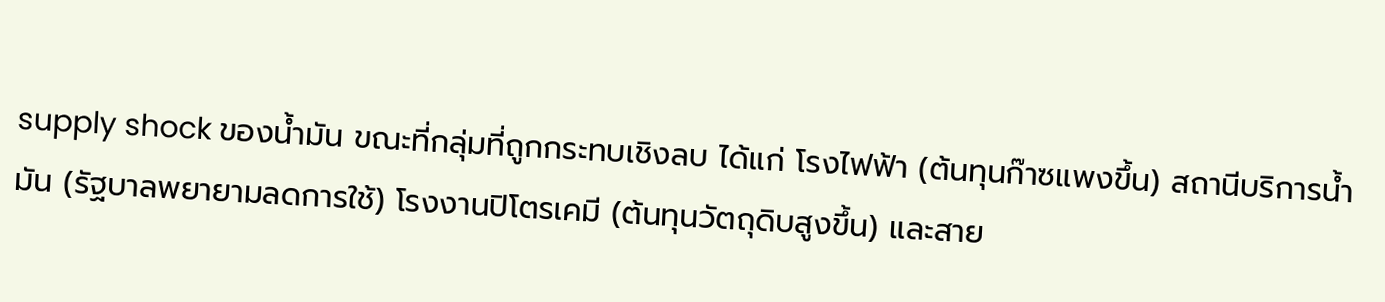supply shock ของน้ำมัน ขณะที่กลุ่มที่ถูกกระทบเชิงลบ ได้แก่ โรงไฟฟ้า (ต้นทุนก๊าซแพงขึ้น) สถานีบริการน้ำมัน (รัฐบาลพยายามลดการใช้) โรงงานปิโตรเคมี (ต้นทุนวัตถุดิบสูงขึ้น) และสาย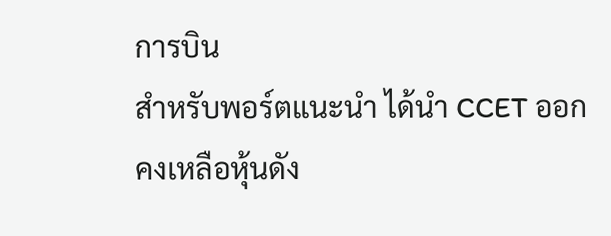การบิน
สำหรับพอร์ตแนะนำ ได้นำ CCET ออก คงเหลือหุ้นดัง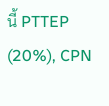นี้ PTTEP (20%), CPN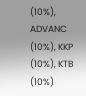(10%), ADVANC (10%), KKP (10%), KTB (10%)